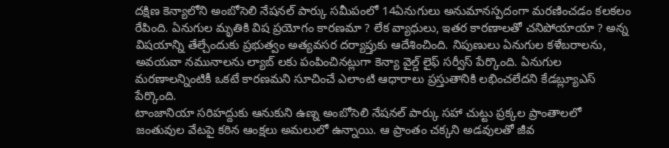దక్షిణ కెన్యాలోని అంబోసెలి నేషనల్ పార్కు సమీపంలో 14ఏనుగులు అనుమానస్పదంగా మరణించడం కలకలం రేపింది. ఏనుగుల మృతికి విష ప్రయోగం కారణమా ? లేక వ్యాధులు, ఇతర కారణాలతో చనిపోయాయా ? అన్న విషయాన్ని తేల్చేందుకు ప్రభుత్వం అత్యవసర దర్యాప్తుకు ఆదేశించింది. నిపుణులు ఏనుగుల కళేబరాలను, అవయవా నమునాలను ల్యాబ్ లకు పంపించినట్లుగా కెన్యా వైల్డ్ లైఫ్ సర్వీస్ పేర్కొంది. ఏనుగుల మరణాలన్నింటికీ ఒకటే కారణమని సూచించే ఎలాంటి ఆధారాలు ప్రస్తుతానికి లభించలేదని కేడబ్ల్యూఎస్ పేర్కొంది.
టాంజానియా సరిహద్దుకు ఆనుకుని ఉణ్న అంబోసెలి నేషనల్ పార్కు సహా చుట్టు ప్రక్కల ప్రాంతాలలో జంతువుల వేటపై కఠిన ఆంక్షలు అమలులో ఉన్నాయి. ఆ ప్రాంతం చక్కని అడవులతో జీవ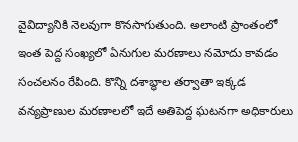వైవిద్యానికి నెలవుగా కొనసాగుతుంది. అలాంటి ప్రాంతంలో ఇంత పెద్ద సంఖ్యలో ఏనుగుల మరణాలు నమోదు కావడం సంచలనం రేపింది. కొన్ని దశాబ్ధాల తర్వాతా ఇక్కడ వన్యప్రాణుల మరణాలలో ఇదే అతిపెద్ద ఘటనగా అధికారులు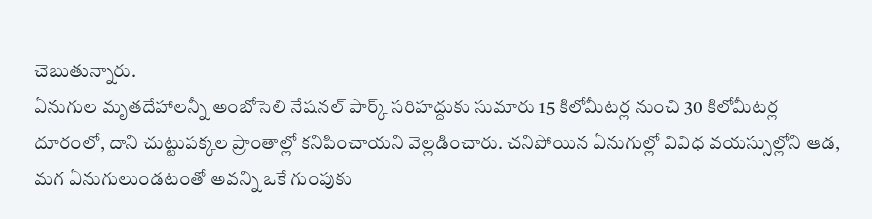చెబుతున్నారు.
ఏనుగుల మృతదేహాలన్నీ అంబోసెలి నేషనల్ పార్క్ సరిహద్దుకు సుమారు 15 కిలోమీటర్ల నుంచి 30 కిలోమీటర్ల దూరంలో, దాని చుట్టుపక్కల ప్రాంతాల్లో కనిపించాయని వెల్లడించారు. చనిపోయిన ఏనుగుల్లో వివిధ వయస్సుల్లోని ఆడ, మగ ఏనుగులుండటంతో అవన్ని ఒకే గుంపుకు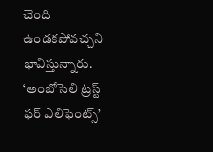చెంది ఉండకపోవచ్చని భావిస్తున్నారు. ‘అంబోసెలి ట్రస్ట్ ఫర్ ఎలిఫెంట్స్’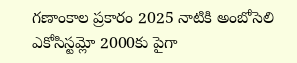గణాంకాల ప్రకారం 2025 నాటికి అంబోసెలి ఎకోసిస్టమ్లో 2000కు పైగా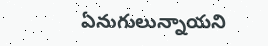ఏనుగులున్నాయని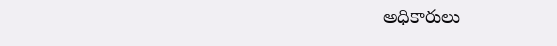అధికారులు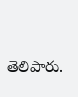తెలిపారు.